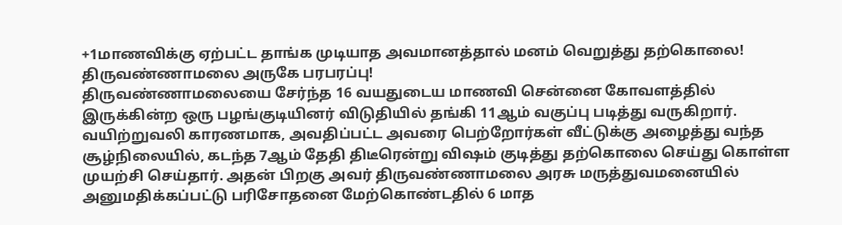+1மாணவிக்கு ஏற்பட்ட தாங்க முடியாத அவமானத்தால் மனம் வெறுத்து தற்கொலை! திருவண்ணாமலை அருகே பரபரப்பு!
திருவண்ணாமலையை சேர்ந்த 16 வயதுடைய மாணவி சென்னை கோவளத்தில் இருக்கின்ற ஒரு பழங்குடியினர் விடுதியில் தங்கி 11ஆம் வகுப்பு படித்து வருகிறார். வயிற்றுவலி காரணமாக, அவதிப்பட்ட அவரை பெற்றோர்கள் வீட்டுக்கு அழைத்து வந்த சூழ்நிலையில், கடந்த 7ஆம் தேதி திடீரென்று விஷம் குடித்து தற்கொலை செய்து கொள்ள முயற்சி செய்தார். அதன் பிறகு அவர் திருவண்ணாமலை அரசு மருத்துவமனையில் அனுமதிக்கப்பட்டு பரிசோதனை மேற்கொண்டதில் 6 மாத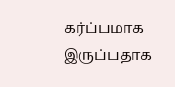கர்ப்பமாக இருப்பதாக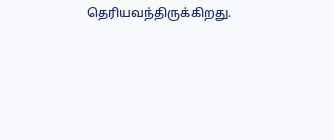தெரியவந்திருக்கிறது.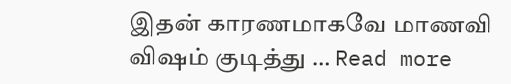இதன் காரணமாகவே மாணவி விஷம் குடித்து … Read more